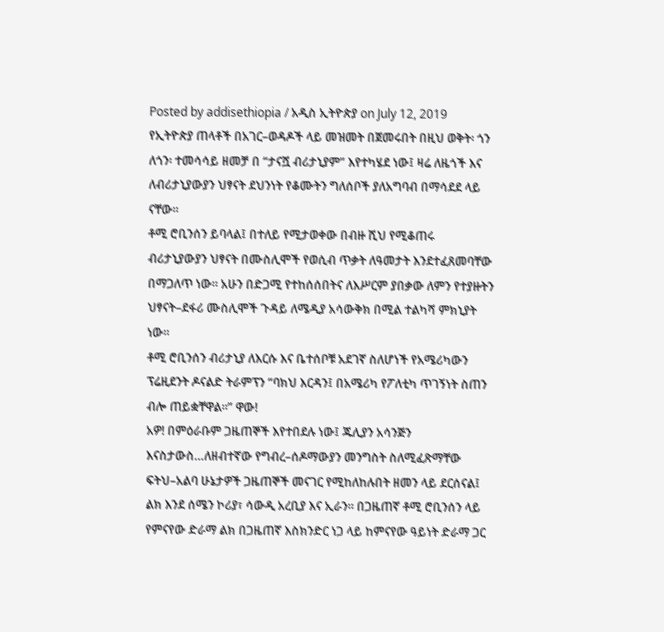Posted by addisethiopia / አዲስ ኢትዮጵያ on July 12, 2019
የኢትዮጵያ ጠላቶች በአገር–ወዳዶች ላይ መዝመት በጀመሩበት በዚህ ወቅት፡ ጎን ለጎን፡ ተመሳሳይ ዘመቻ በ “ታናሿ ብሪታኒያም” እየተካሄደ ነው፤ ዛሬ ለዜጎች እና ለብሪታኒያውያን ህፃናት ደህንነት የቆሙትን ግለሰቦች ያለአግባብ በማሳደደ ላይ ናቸው።
ቶሚ ሮቢንሰን ይባላል፤ በተለይ የሚታወቀው በብዙ ሺህ የሚቆጠሩ ብሪታኒያውያን ህፃናት በሙስሊሞች የወሲብ ጥቃት ለዓመታት እንደተፈጸመባቸው በማጋለጥ ነው። አሁን በድጋሚ የተከሰሰበትና ለእሥርም ያበቃው ለምን የተያዙትን ህፃናት–ደፋሪ ሙስሊሞች ጉዳይ ለሜዲያ አሳውቅክ በሚል ተልካሻ ምክኒያት ነው።
ቶሚ ሮቢንሰን ብሪታኒያ ለእርሱ እና ቤተሰቦቹ አደገኛ ስለሆነች የአሜሪካውን ፕሬዚደንት ዶናልድ ትራምፕን “ባክህ እርዳን፤ በአሜሪካ የፖለቲካ ጥገኝነት ስጠን ብሎ ጠይቋቸዋል።” ዋው!
አዎ! በምዕራቡም ጋዜጠኞች እየተበደሉ ነው፤ ጁሊያን አሳንጅን እናስታውስ…ለዘብተኛው የግብረ–ሰዶማውያን መንግስት ስለሚፈጽማቸው ፍትህ–አልባ ሁኔታዎች ጋዜጠኞች መናገር የሚከለከሉበት ዘመን ላይ ደርሰናል፤ ልክ እንደ ሰሜን ኮሪያ፣ ሳውዲ አረቢያ እና ኢራን። በጋዜጠኛ ቶሚ ሮቢንሰን ላይ የምናየው ድራማ ልክ በጋዜጠኛ እስክንድር ነጋ ላይ ከምናየው ዓይነት ድራማ ጋር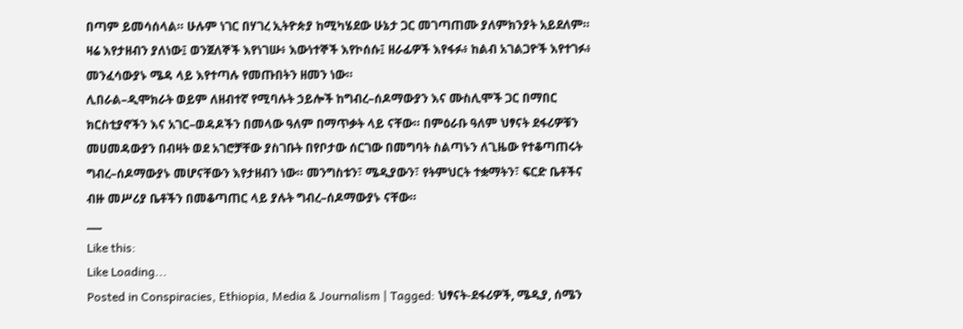በጣም ይመሳሰላል። ሁሉም ነገር በሃገረ ኢትዮጵያ ከሚካሄደው ሁኔታ ጋር መገጣጠሙ ያለምክንያት አይደለም።
ዛሬ እየታዘብን ያለነው፤ ወንጀለኞች እየነገሡ፥ እውነተኞች እየኮሰሱ፤ ዘራፊዎች እየፋፉ፥ ከልብ አገልጋዮች እየተገፉ፥ መንፈሳውያኑ ሜዳ ላይ እየተጣሉ የመጡበትን ዘመን ነው።
ሊበራል–ዲሞክራት ወይም ለዘብተኛ የሚባሉት ኃይሎች ከግብረ–ሰዶማውያን እና ሙስሊሞች ጋር በማበር ክርስቲያኖችን እና አገር–ወዳዶችን በመላው ዓለም በማጥቃት ላይ ናቸው። በምዕራቡ ዓለም ህፃናት ደፋሪዎቹን መሀመዳውያን በብዛት ወደ አገሮቻቸው ያስገቡት በየቦታው ሰርገው በመግባት ስልጣኑን ለጊዜው የተቆጣጠሩት ግብረ–ሰዶማውያኑ መሆናቸውን እየታዘብን ነው። መንግስቱን፣ ሜዲያውን፣ የትምህርት ተቋማትን፣ ፍርድ ቤቶችና ብዙ መሥሪያ ቤቶችን በመቆጣጠር ላይ ያሉት ግብረ–ሰዶማውያኑ ናቸው።
___
Like this:
Like Loading...
Posted in Conspiracies, Ethiopia, Media & Journalism | Tagged: ህፃናት-ደፋሪዎች, ሜዲያ, ሰሜን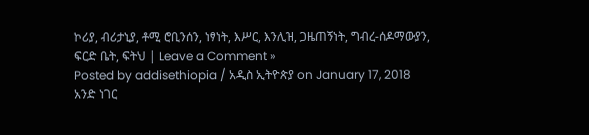ኮሪያ, ብሪታኒያ, ቶሚ ሮቢንሰን, ነፃነት, እሥር, እንሊዝ, ጋዜጠኝነት, ግብረ-ሰዶማውያን, ፍርድ ቤት, ፍትህ | Leave a Comment »
Posted by addisethiopia / አዲስ ኢትዮጵያ on January 17, 2018
አንድ ነገር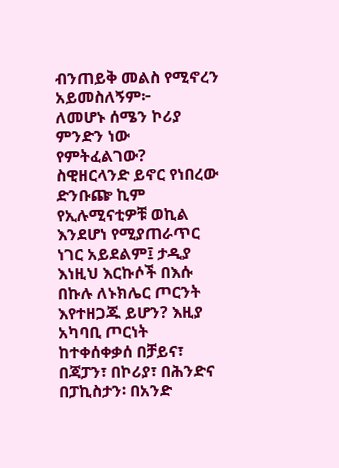ብንጠይቅ መልስ የሚኖረን አይመስለኝም፦
ለመሆኑ ሰሜን ኮሪያ ምንድን ነው የምትፈልገው?
ስዊዘርላንድ ይኖር የነበረው ድንቡጬ ኪም የኢሉሚናቲዎቹ ወኪል እንደሆነ የሚያጠራጥር ነገር አይደልም፤ ታዲያ እነዚህ እርኩሶች በእሱ በኩሉ ለኑክሌር ጦርንት እየተዘጋጁ ይሆን? እዚያ አካባቢ ጦርነት ከተቀሰቀቃሰ በቻይና፣ በጃፓን፣ በኮሪያ፣ በሕንድና በፓኪስታን፡ በአንድ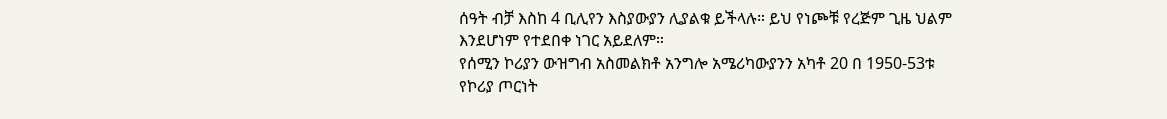ሰዓት ብቻ እስከ 4 ቢሊየን እስያውያን ሊያልቁ ይችላሉ። ይህ የነጮቹ የረጅም ጊዜ ህልም እንደሆነም የተደበቀ ነገር አይደለም።
የሰሚን ኮሪያን ውዝግብ አስመልክቶ አንግሎ አሜሪካውያንን አካቶ 20 በ 1950-53ቱ የኮሪያ ጦርነት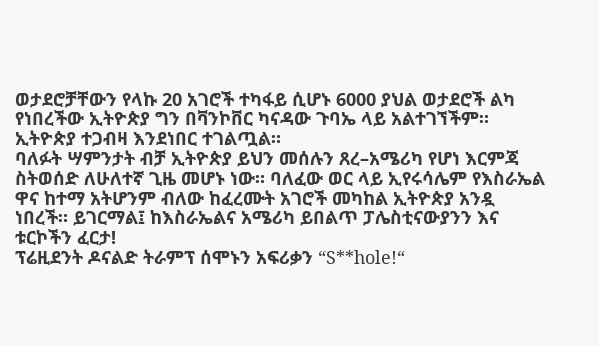ወታደሮቻቸውን የላኩ 20 አገሮች ተካፋይ ሲሆኑ 6000 ያህል ወታደሮች ልካ የነበረችው ኢትዮጵያ ግን በቫንኮቨር ካናዳው ጉባኤ ላይ አልተገኘችም። ኢትዮጵያ ተጋብዛ እንደነበር ተገልጧል።
ባለፉት ሣምንታት ብቻ ኢትዮጵያ ይህን መሰሉን ጸረ–አሜሪካ የሆነ እርምጃ ስትወሰድ ለሁለተኛ ጊዜ መሆኑ ነው። ባለፈው ወር ላይ ኢየሩሳሌም የእስራኤል ዋና ከተማ አትሆንም ብለው ከፈረሙት አገሮች መካከል ኢትዮጵያ አንዷ ነበረች። ይገርማል፤ ከእስራኤልና አሜሪካ ይበልጥ ፓሌስቲናውያንን እና ቱርኮችን ፈርታ!
ፕሬዚደንት ዶናልድ ትራምፕ ሰሞኑን አፍሪቃን “S**hole!“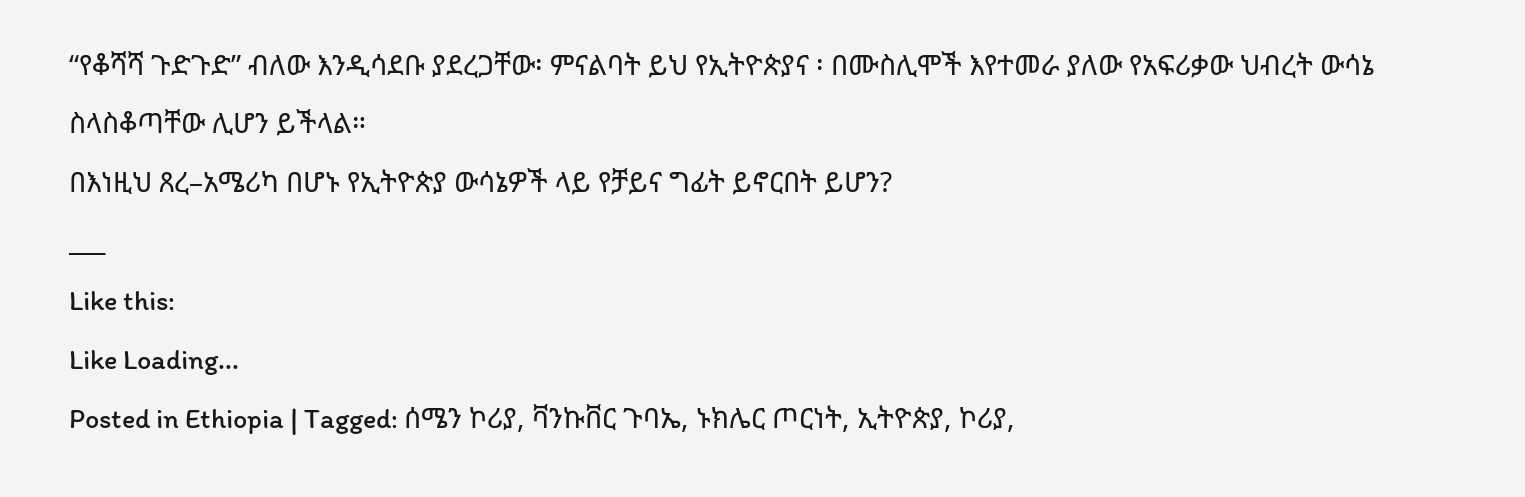“የቆሻሻ ጉድጉድ” ብለው እንዲሳደቡ ያደረጋቸው፡ ምናልባት ይህ የኢትዮጵያና ፡ በሙስሊሞች እየተመራ ያለው የአፍሪቃው ህብረት ውሳኔ ስላስቆጣቸው ሊሆን ይችላል።
በእነዚህ ጸረ–አሜሪካ በሆኑ የኢትዮጵያ ውሳኔዎች ላይ የቻይና ግፊት ይኖርበት ይሆን?
___
Like this:
Like Loading...
Posted in Ethiopia | Tagged: ሰሜን ኮሪያ, ቫንኩቨር ጉባኤ, ኑክሌር ጦርነት, ኢትዮጵያ, ኮሪያ,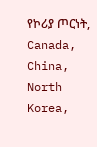የኮሪያ ጦርነት, Canada, China, North Korea,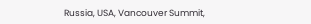Russia, USA, Vancouver Summit,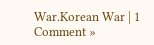War.Korean War | 1 Comment »